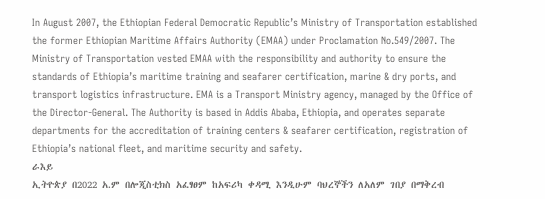In August 2007, the Ethiopian Federal Democratic Republic’s Ministry of Transportation established the former Ethiopian Maritime Affairs Authority (EMAA) under Proclamation No.549/2007. The Ministry of Transportation vested EMAA with the responsibility and authority to ensure the standards of Ethiopia’s maritime training and seafarer certification, marine & dry ports, and transport logistics infrastructure. EMA is a Transport Ministry agency, managed by the Office of the Director-General. The Authority is based in Addis Ababa, Ethiopia, and operates separate departments for the accreditation of training centers & seafarer certification, registration of Ethiopia’s national fleet, and maritime security and safety.
ራእይ
ኢትዮጵያ በ2022 አ.ም በሎጂስቲክስ አፈፃፀም ከአፍሪካ ቀዳሚ እንዲሁም ባህረኞችን ለአለም ገበያ በማቅረብ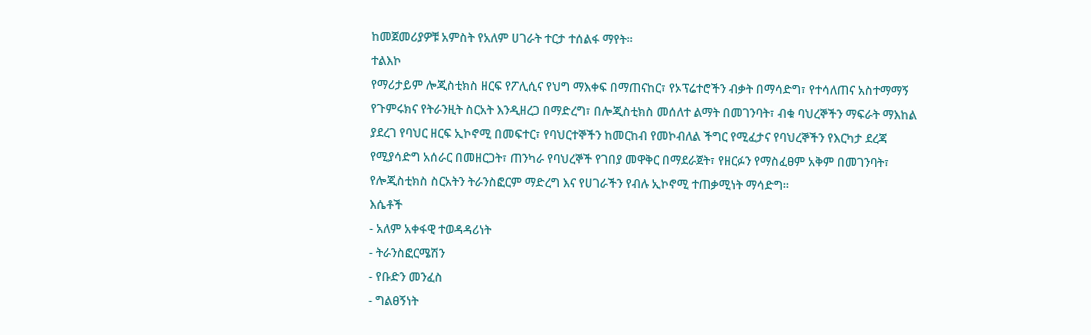ከመጀመሪያዎቹ አምስት የአለም ሀገራት ተርታ ተሰልፋ ማየት፡፡
ተልእኮ
የማሪታይም ሎጂስቲክስ ዘርፍ የፖሊሲና የህግ ማእቀፍ በማጠናከር፣ የኦፕሬተሮችን ብቃት በማሳድግ፣ የተሳለጠና አስተማማኝ የጉምሩክና የትራንዚት ስርአት እንዲዘረጋ በማድረግ፣ በሎጂስቲክስ መሰለተ ልማት በመገንባት፣ ብቁ ባህረኞችን ማፍራት ማእከል ያደረገ የባህር ዘርፍ ኢኮኖሚ በመፍተር፣ የባህርተኞችን ከመርከብ የመኮብለል ችግር የሚፈታና የባህረኞችን የእርካታ ደረጃ የሚያሳድግ አሰራር በመዘርጋት፣ ጠንካራ የባህረኞች የገበያ መዋቅር በማደራጀት፣ የዘርፉን የማስፈፀም አቅም በመገንባት፣ የሎጂስቲክስ ስርአትን ትራንስፎርም ማድረግ እና የሀገራችን የብሉ ኢኮኖሚ ተጠቃሚነት ማሳድግ፡፡
እሴቶች
- አለም አቀፋዊ ተወዳዳሪነት
- ትራንስፎርሜሽን
- የቡድን መንፈስ
- ግልፀኝነት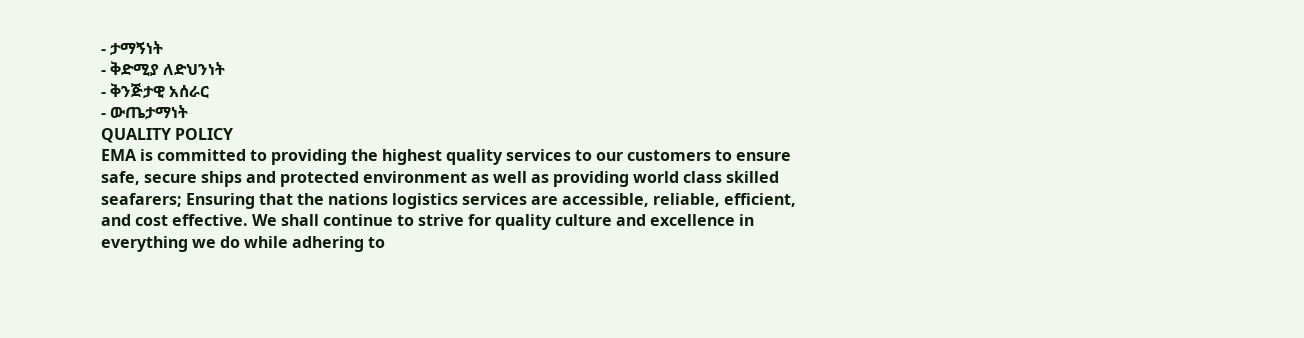- ታማኝነት
- ቅድሚያ ለድህንነት
- ቅንጅታዊ አሰራር
- ውጤታማነት
QUALITY POLICY
EMA is committed to providing the highest quality services to our customers to ensure safe, secure ships and protected environment as well as providing world class skilled seafarers; Ensuring that the nations logistics services are accessible, reliable, efficient, and cost effective. We shall continue to strive for quality culture and excellence in everything we do while adhering to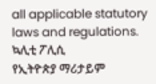all applicable statutory laws and regulations.
ኳሊቲ ፖሊሲ
የኢትዮጵያ ማሪታይም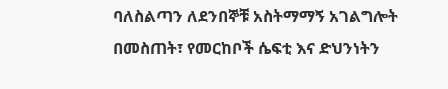ባለስልጣን ለደንበኞቹ አስትማማኝ አገልግሎት በመስጠት፣ የመርከቦች ሴፍቲ እና ድህንነትን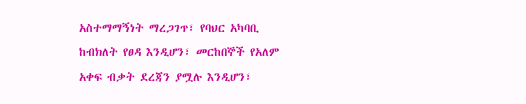አስተማማኝነት ማረጋገጥ፣ የባህር አካባቢ ከብክለት የፀዳ እንዲሆን፣ መርከበኞች የአለም አቀፍ ብቃት ደረጃን ያሟሉ እንዲሆን፣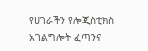የሀገራችን የሎጂስቲክስ አገልግሎት ፈጣንና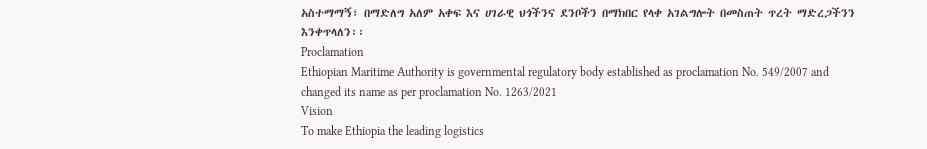አስተማማኝ፣ በማድለግ አለም አቀፍ እና ሀገራዊ ህጎችንና ደንቦችን በማክበር የላቀ አገልግሎት በመስጠት ጥረት ማድረጋችንን እንቀጥላለን፡፡
Proclamation
Ethiopian Maritime Authority is governmental regulatory body established as proclamation No. 549/2007 and changed its name as per proclamation No. 1263/2021
Vision
To make Ethiopia the leading logistics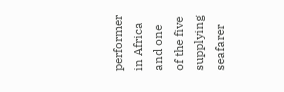performer in Africa and one of the five supplying seafarer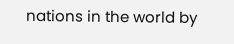nations in the world by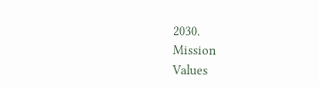2030.
Mission
Values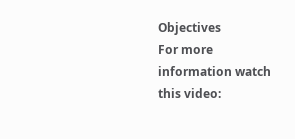Objectives
For more information watch this video: